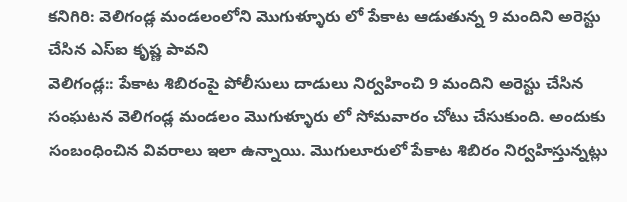కనిగిరి: వెలిగండ్ల మండలంలోని మొగుళ్ళూరు లో పేకాట ఆడుతున్న 9 మందిని అరెస్టు చేసిన ఎస్ఐ కృష్ణ పావని
వెలిగండ్ల:: పేకాట శిబిరంపై పోలీసులు దాడులు నిర్వహించి 9 మందిని అరెస్టు చేసిన సంఘటన వెలిగండ్ల మండలం మొగుళ్ళూరు లో సోమవారం చోటు చేసుకుంది. అందుకు సంబంధించిన వివరాలు ఇలా ఉన్నాయి. మొగులూరులో పేకాట శిబిరం నిర్వహిస్తున్నట్లు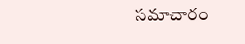సమాచారం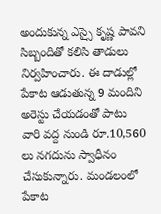అందుకున్న ఎస్సై కృష్ణ పావని సిబ్బందితో కలిసి తాడులు నిర్వహించారు. ఈ దాడుల్లో పేకాట ఆడుతున్న 9 మందిని అరెస్టు చేయడంతో పాటు వారి వద్ద నుండి రూ.10,560 లు నగదును స్వాధీనం చేసుకున్నారు. మండలంలో పేకాట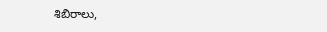శిబిరాలు,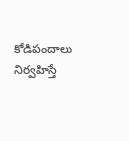కోడిపందాలు నిర్వహిస్తే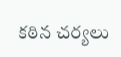కఠిన చర్యలు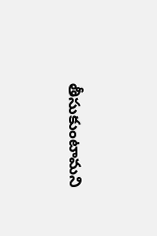తీసుకుంటామని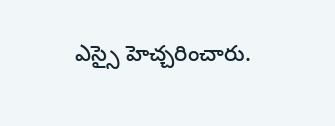ఎస్సై హెచ్చరించారు.